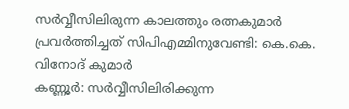സർവ്വീസിലിരുന്ന കാലത്തും രത്നകുമാർ പ്രവർത്തിച്ചത് സിപിഎമ്മിനുവേണ്ടി: കെ.കെ. വിനോദ് കുമാർ
കണ്ണൂർ: സർവ്വീസിലിരിക്കുന്ന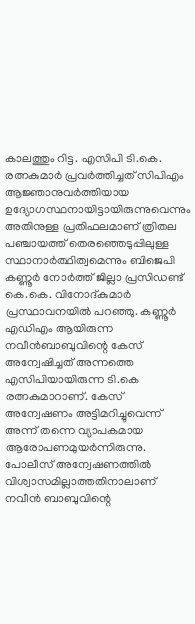കാലത്തും റിട്ട. എസിപി ടി.കെ. രത്നകുമാർ പ്രവർത്തിച്ചത് സിപിഎം ആജ്ഞാനുവർത്തിയായ ഉദ്യോഗസ്ഥനായിട്ടായിരുന്നുവെന്നും അതിനുള്ള പ്രതിഫലമാണ് ത്രിതല പഞ്ചായത്ത് തെരഞ്ഞെടുപ്പിലുള്ള സ്ഥാനാർത്ഥിത്വമെന്നും ബിജെപി കണ്ണൂർ നോർത്ത് ജില്ലാ പ്രസിഡണ്ട് കെ.കെ. വിനോദ്കുമാർ പ്രസ്ഥാവനയിൽ പറഞ്ഞു. കണ്ണൂർ എഡിഎം ആയിരുന്ന നവീൻബാബുവിന്റെ കേസ് അന്വേഷിച്ചത് അന്നത്തെ എസിപിയായിരുന്ന ടി.കെ രത്നകുമാറാണ്. കേസ് അന്വേഷണം അട്ടിമറിച്ചുവെന്ന് അന്ന് തന്നെ വ്യാപകമായ ആരോപണമുയർന്നിരുന്നു. പോലീസ് അന്വേഷണത്തിൽ വിശ്വാസമില്ലാത്തതിനാലാണ് നവീൻ ബാബുവിന്റെ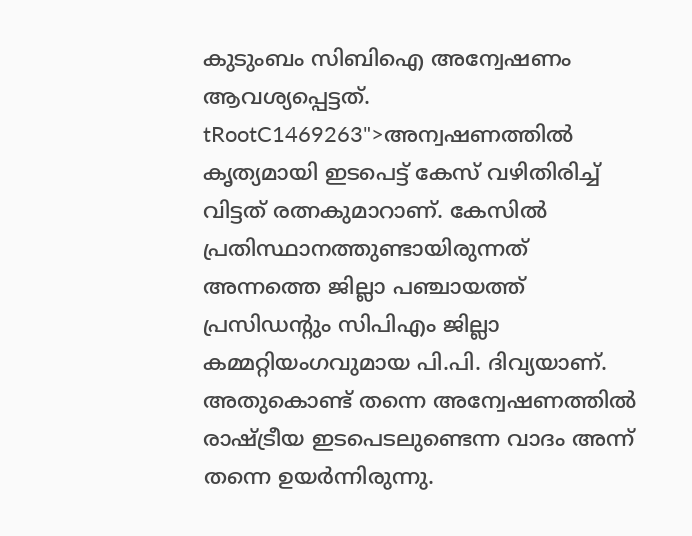കുടുംബം സിബിഐ അന്വേഷണം ആവശ്യപ്പെട്ടത്.
tRootC1469263">അന്വഷണത്തിൽ കൃത്യമായി ഇടപെട്ട് കേസ് വഴിതിരിച്ച് വിട്ടത് രത്നകുമാറാണ്. കേസിൽ പ്രതിസ്ഥാനത്തുണ്ടായിരുന്നത് അന്നത്തെ ജില്ലാ പഞ്ചായത്ത് പ്രസിഡന്റും സിപിഎം ജില്ലാ കമ്മറ്റിയംഗവുമായ പി.പി. ദിവ്യയാണ്. അതുകൊണ്ട് തന്നെ അന്വേഷണത്തിൽ രാഷ്ട്രീയ ഇടപെടലുണ്ടെന്ന വാദം അന്ന് തന്നെ ഉയർന്നിരുന്നു.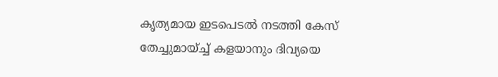കൃത്യമായ ഇടപെടൽ നടത്തി കേസ് തേച്ചുമായ്ച്ച് കളയാനും ദിവ്യയെ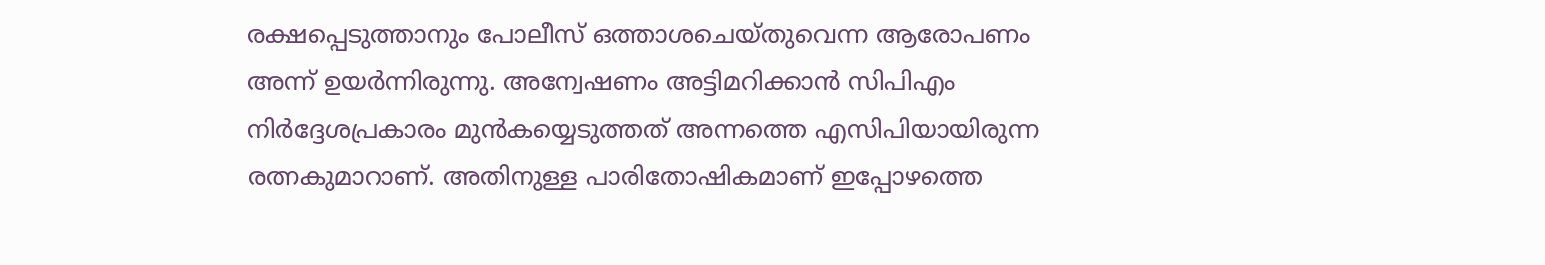രക്ഷപ്പെടുത്താനും പോലീസ് ഒത്താശചെയ്തുവെന്ന ആരോപണം അന്ന് ഉയർന്നിരുന്നു. അന്വേഷണം അട്ടിമറിക്കാൻ സിപിഎം നിർദ്ദേശപ്രകാരം മുൻകയ്യെടുത്തത് അന്നത്തെ എസിപിയായിരുന്ന രത്നകുമാറാണ്. അതിനുള്ള പാരിതോഷികമാണ് ഇപ്പോഴത്തെ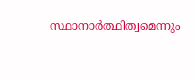സ്ഥാനാർത്ഥിത്വമെന്നും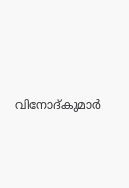വിനോദ്കുമാർ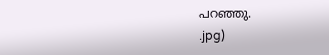പറഞ്ഞു.
.jpg)